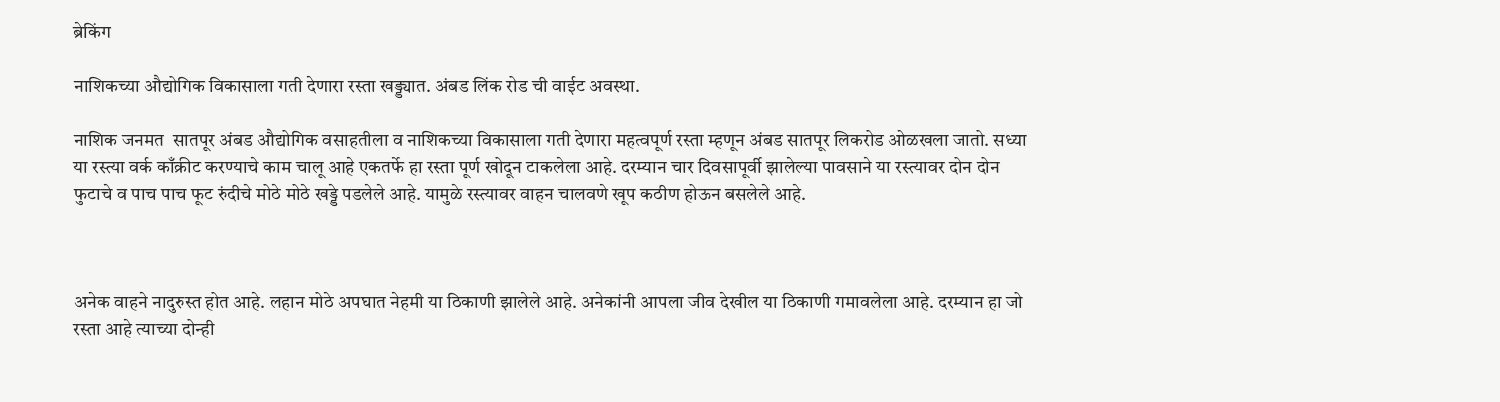ब्रेकिंग

नाशिकच्या औद्योगिक विकासाला गती देणारा रस्ता खड्ड्यात. अंबड लिंक रोड ची वाईट अवस्था.

नाशिक जनमत  सातपूर अंबड औद्योगिक वसाहतीला व नाशिकच्या विकासाला गती देणारा महत्वपूर्ण रस्ता म्हणून अंबड सातपूर लिकरोड ओळखला जातो. सध्या या रस्त्या वर्क काँक्रीट करण्याचे काम चालू आहे एकतर्फे हा रस्ता पूर्ण खोदून टाकलेला आहे. दरम्यान चार दिवसापूर्वी झालेल्या पावसाने या रस्त्यावर दोन दोन फुटाचे व पाच पाच फूट रुंदीचे मोठे मोठे खड्डे पडलेले आहे. यामुळे रस्त्यावर वाहन चालवणे खूप कठीण होऊन बसलेले आहे.



अनेक वाहने नादुरुस्त होत आहे. लहान मोठे अपघात नेहमी या ठिकाणी झालेले आहे. अनेकांनी आपला जीव देखील या ठिकाणी गमावलेला आहे. दरम्यान हा जो रस्ता आहे त्याच्या दोन्ही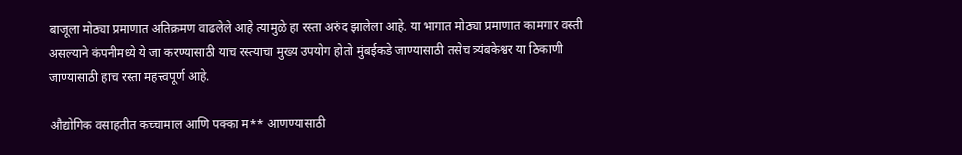बाजूला मोठ्या प्रमाणात अतिक्रमण वाढलेले आहे त्यामुळे हा रस्ता अरुंद झालेला आहे. या भागात मोठ्या प्रमाणात कामगार वस्ती असल्याने कंपनीमध्ये ये जा करण्यासाठी याच रस्त्याचा मुख्य उपयोग होतो मुंबईकडे जाण्यासाठी तसेच त्र्यंबकेश्वर या ठिकाणी जाण्यासाठी हाच रस्ता महत्त्वपूर्ण आहे.

औद्योगिक वसाहतीत कच्चामाल आणि पक्का म** आणण्यासाठी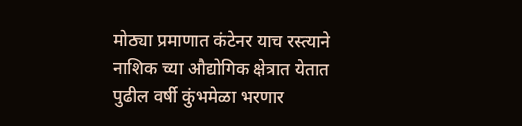मोठ्या प्रमाणात कंटेनर याच रस्त्याने नाशिक च्या औद्योगिक क्षेत्रात येतात पुढील वर्षी कुंभमेळा भरणार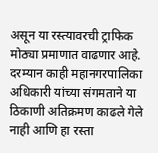असून या रस्त्यावरची ट्राफिक मोठ्या प्रमाणात वाढणार आहे. दरम्यान काही महानगरपालिका अधिकारी यांच्या संगमताने या ठिकाणी अतिक्रमण काढले गेले नाही आणि हा रस्ता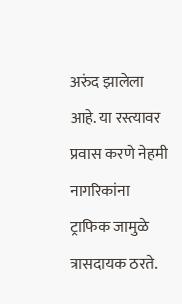अरुंद झालेला आहे. या रस्त्यावर प्रवास करणे नेहमी नागरिकांना ट्राफिक जामुळे त्रासदायक ठरते.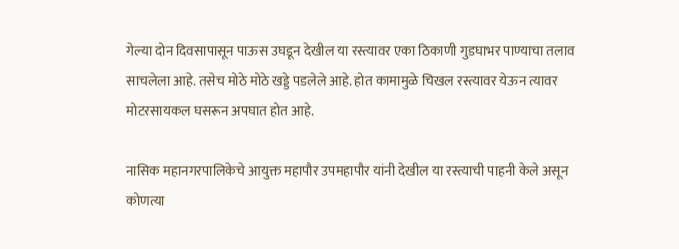गेल्या दोन दिवसापासून पाऊस उघडून देखील या रस्त्यावर एका ठिकाणी गुडघाभर पाण्याचा तलाव साचलेला आहे. तसेच मोठे मोठे खड्डे पडलेले आहे. होत कामामुळे चिखल रस्त्यावर येऊन त्यावर मोटरसायकल घसरून अपघात होत आहे.

नासिक महानगरपालिकेचे आयुक्त महापौर उपमहापौर यांनी देखील या रस्त्याची पाहनी केले असून कोणत्या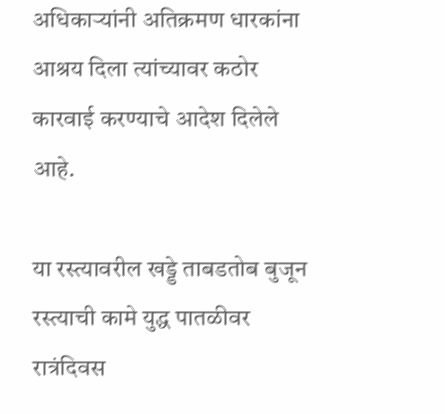अधिकाऱ्यांनी अतिक्रमण धारकांना आश्रय दिला त्यांच्यावर कठोर कारवाई करण्याचे आदेश दिलेले आहे.

या रस्त्यावरील खड्डे ताबडतोब बुजून रस्त्याची कामे युद्ध पातळीवर रात्रंदिवस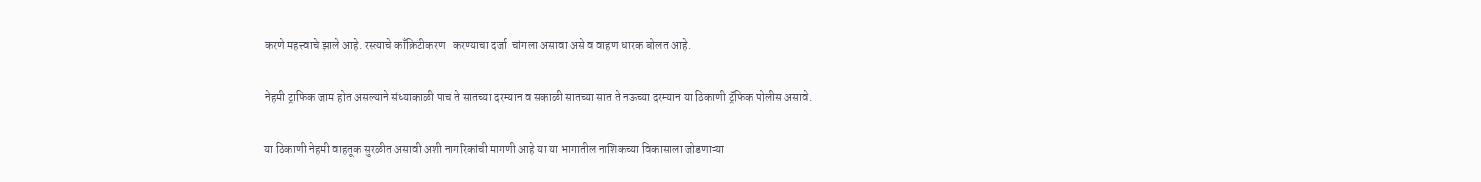करणे महत्त्वाचे झाले आहे. रस्त्याचे काँक्रिटीकरण   करण्याचा दर्जा  चांगला असावा असे व वाहण धारक बोलत आहे.

नेहमी ट्राफिक जाम होत असल्याने संध्याकाळी पाच ते सातच्या दरम्यान व सकाळी सातच्या सात ते नऊच्या दरम्यान या ठिकाणी ट्रॅफिक पोलीस असावे.

या ठिकाणी नेहमी वाहतूक सुरळीत असावी अशी नागरिकांची मागणी आहे या या भागातील नाशिकच्या विकासाला जोडणाऱ्या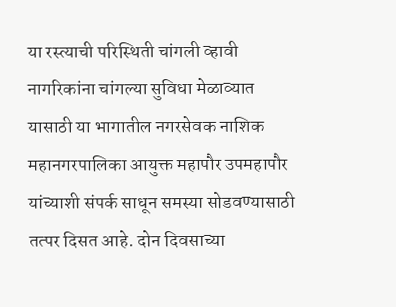या रस्त्याची परिस्थिती चांगली व्हावी नागरिकांना चांगल्या सुविधा मेळाव्यात यासाठी या भागातील नगरसेवक नाशिक महानगरपालिका आयुक्त महापौर उपमहापौर यांच्याशी संपर्क साधून समस्या सोडवण्यासाठी तत्पर दिसत आहे. दोन दिवसाच्या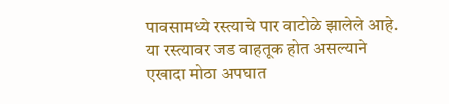पावसामध्ये रस्त्याचे पार वाटोळे झालेले आहे. या रस्त्यावर जड वाहतूक होत असल्याने एखादा मोठा अपघात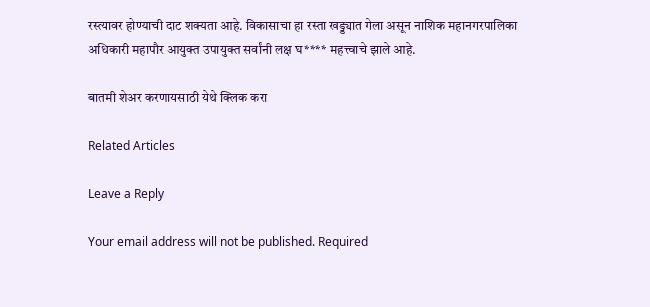रस्त्यावर होण्याची दाट शक्यता आहे. विकासाचा हा रस्ता खड्ड्यात गेला असून नाशिक महानगरपालिका अधिकारी महापौर आयुक्त उपायुक्त सर्वांनी लक्ष घ**** महत्त्वाचे झाले आहे.

बातमी शेअर करणायसाठी येथे क्लिक करा

Related Articles

Leave a Reply

Your email address will not be published. Required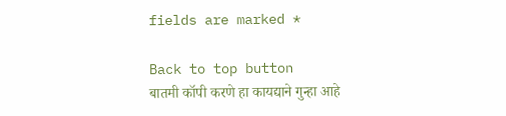fields are marked *

Back to top button
बातमी कॉपी करणे हा कायद्याने गुन्हा आहे